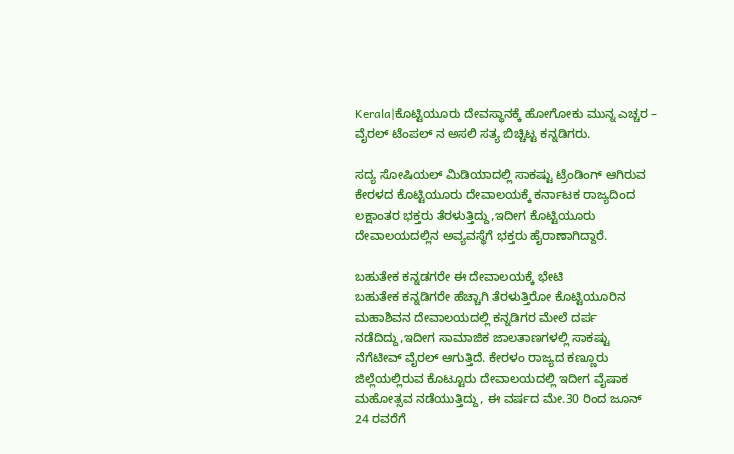Kerala|ಕೊಟ್ಟಿಯೂರು ದೇವಸ್ಥಾನಕ್ಕೆ ಹೋಗೋಕು ಮುನ್ನ ಎಚ್ಚರ – ವೈರಲ್ ಟೆಂಪಲ್ ನ ಅಸಲಿ ಸತ್ಯ ಬಿಚ್ಚಿಟ್ಟ ಕನ್ನಡಿಗರು.

ಸದ್ಯ ಸೋಷಿಯಲ್ ಮಿಡಿಯಾದಲ್ಲಿ ಸಾಕಷ್ಟು ಟ್ರೆಂಡಿಂಗ್ ಆಗಿರುವ ಕೇರಳದ ಕೊಟ್ಟಿಯೂರು ದೇವಾಲಯಕ್ಕೆ ಕರ್ನಾಟಕ ರಾಜ್ಯದಿಂದ ಲಕ್ಷಾಂತರ ಭಕ್ತರು ತೆರಳುತ್ತಿದ್ದು,ಇದೀಗ ಕೊಟ್ಟಿಯೂರು ದೇವಾಲಯದಲ್ಲಿನ ಅವ್ಯವಸ್ಥೆಗೆ ಭಕ್ತರು ಹೈರಾಣಾಗಿದ್ದಾರೆ.

ಬಹುತೇಕ ಕನ್ನಡಗರೇ ಈ ದೇವಾಲಯಕ್ಕೆ ಭೇಟಿ
ಬಹುತೇಕ ಕನ್ನಡಿಗರೇ ಹೆಚ್ಚಾಗಿ ತೆರಳುತ್ತಿರೋ ಕೊಟ್ಟಿಯೂರಿನ ಮಹಾಶಿವನ ದೇವಾಲಯದಲ್ಲಿ ಕನ್ನಡಿಗರ ಮೇಲೆ ದರ್ಪ ನಡೆದಿದ್ದು,ಇದೀಗ ಸಾಮಾಜಿಕ ಜಾಲತಾಣಗಳಲ್ಲಿ ಸಾಕಷ್ಟು ನೆಗೆಟೀವ್ ವೈರಲ್ ಆಗುತ್ತಿದೆ. ಕೇರಳಂ ರಾಜ್ಯದ ಕಣ್ಣೂರು ಜಿಲ್ಲೆಯಲ್ಲಿರುವ ಕೊಟ್ಟೂರು ದೇವಾಲಯದಲ್ಲಿ ಇದೀಗ ವೈಷಾಕ ಮಹೋತ್ಸವ ನಡೆಯುತ್ತಿದ್ದು, ಈ ವರ್ಷದ ಮೇ.30 ರಿಂದ ಜೂನ್ 24 ರವರೆಗೆ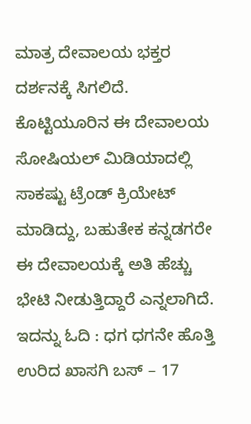ಮಾತ್ರ ದೇವಾಲಯ ಭಕ್ತರ ದರ್ಶನಕ್ಕೆ ಸಿಗಲಿದೆ. ಕೊಟ್ಟಿಯೂರಿನ ಈ ದೇವಾಲಯ ಸೋಷಿಯಲ್ ಮಿಡಿಯಾದಲ್ಲಿ ಸಾಕಷ್ಟು ಟ್ರೆಂಡ್ ಕ್ರಿಯೇಟ್ ಮಾಡಿದ್ದು, ಬಹುತೇಕ ಕನ್ನಡಗರೇ ಈ ದೇವಾಲಯಕ್ಕೆ ಅತಿ ಹೆಚ್ಚು ಭೇಟಿ ನೀಡುತ್ತಿದ್ದಾರೆ ಎನ್ನಲಾಗಿದೆ.
ಇದನ್ನು ಓದಿ : ಧಗ ಧಗನೇ ಹೊತ್ತಿ ಉರಿದ ಖಾಸಗಿ ಬಸ್ – 17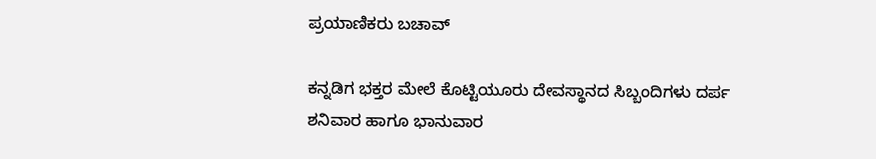ಪ್ರಯಾಣಿಕರು ಬಚಾವ್

ಕನ್ನಡಿಗ ಭಕ್ತರ ಮೇಲೆ ಕೊಟ್ಟಿಯೂರು ದೇವಸ್ಥಾನದ ಸಿಬ್ಬಂದಿಗಳು ದರ್ಪ
ಶನಿವಾರ ಹಾಗೂ ಭಾನುವಾರ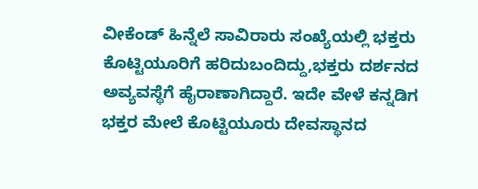ವೀಕೆಂಡ್ ಹಿನ್ನೆಲೆ ಸಾವಿರಾರು ಸಂಖ್ಯೆಯಲ್ಲಿ ಭಕ್ತರು ಕೊಟ್ಟಿಯೂರಿಗೆ ಹರಿದುಬಂದಿದ್ದು,ಭಕ್ತರು ದರ್ಶನದ ಅವ್ಯವಸ್ಥೆಗೆ ಹೈರಾಣಾಗಿದ್ದಾರೆ. ಇದೇ ವೇಳೆ ಕನ್ನಡಿಗ ಭಕ್ತರ ಮೇಲೆ ಕೊಟ್ಟಿಯೂರು ದೇವಸ್ಥಾನದ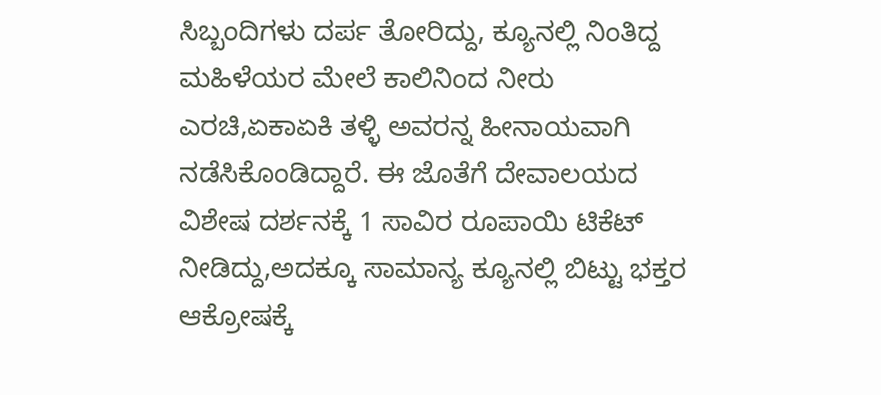ಸಿಬ್ಬಂದಿಗಳು ದರ್ಪ ತೋರಿದ್ದು, ಕ್ಯೂನಲ್ಲಿ ನಿಂತಿದ್ದ ಮಹಿಳೆಯರ ಮೇಲೆ ಕಾಲಿನಿಂದ ನೀರು ಎರಚಿ,ಏಕಾಏಕಿ ತಳ್ಳಿ ಅವರನ್ನ ಹೀನಾಯವಾಗಿ ನಡೆಸಿಕೊಂಡಿದ್ದಾರೆ. ಈ ಜೊತೆಗೆ ದೇವಾಲಯದ ವಿಶೇಷ ದರ್ಶನಕ್ಕೆ 1 ಸಾವಿರ ರೂಪಾಯಿ ಟಿಕೆಟ್ ನೀಡಿದ್ದು,ಅದಕ್ಕೂ ಸಾಮಾನ್ಯ ಕ್ಯೂನಲ್ಲಿ ಬಿಟ್ಟು ಭಕ್ತರ ಆಕ್ರೋಷಕ್ಕೆ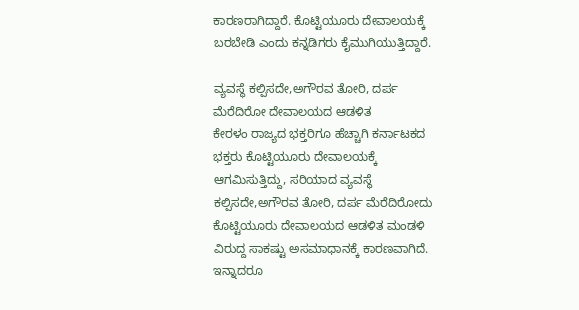ಕಾರಣರಾಗಿದ್ದಾರೆ. ಕೊಟ್ಟಿಯೂರು ದೇವಾಲಯಕ್ಕೆ ಬರಬೇಡಿ ಎಂದು ಕನ್ನಡಿಗರು ಕೈಮುಗಿಯುತ್ತಿದ್ದಾರೆ.

ವ್ಯವಸ್ಥೆ ಕಲ್ಪಿಸದೇ,ಅಗೌರವ ತೋರಿ, ದರ್ಪ ಮೆರೆದಿರೋ ದೇವಾಲಯದ ಆಡಳಿತ
ಕೇರಳಂ ರಾಜ್ಯದ ಭಕ್ತರಿಗೂ ಹೆಚ್ಚಾಗಿ ಕರ್ನಾಟಕದ ಭಕ್ತರು ಕೊಟ್ಟಿಯೂರು ದೇವಾಲಯಕ್ಕೆ ಆಗಮಿಸುತ್ತಿದ್ದು, ಸರಿಯಾದ ವ್ಯವಸ್ಥೆ ಕಲ್ಪಿಸದೇ,ಅಗೌರವ ತೋರಿ, ದರ್ಪ ಮೆರೆದಿರೋದು ಕೊಟ್ಟಿಯೂರು ದೇವಾಲಯದ ಆಡಳಿತ ಮಂಡಳಿ ವಿರುದ್ದ ಸಾಕಷ್ಟು ಅಸಮಾಧಾನಕ್ಕೆ ಕಾರಣವಾಗಿದೆ. ಇನ್ನಾದರೂ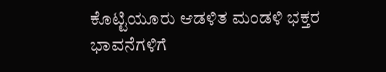ಕೊಟ್ಟಿಯೂರು ಆಡಳಿತ ಮಂಡಳಿ ಭಕ್ತರ ಭಾವನೆಗಳಿಗೆ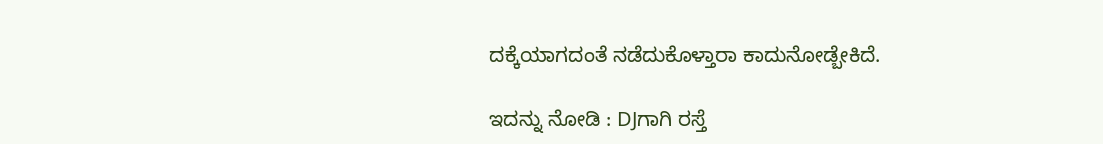ದಕ್ಕೆಯಾಗದಂತೆ ನಡೆದುಕೊಳ್ತಾರಾ ಕಾದುನೋಡ್ಬೇಕಿದೆ.

ಇದನ್ನು ನೋಡಿ : DJಗಾಗಿ ರಸ್ತೆ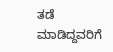ತಡೆ ಮಾಡಿದ್ದವರಿಗೆ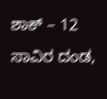ಶಾಕ್ – 12 ಸಾವಿರ ದಂಡ,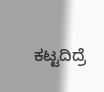ಕಟ್ಟದಿದ್ರೆ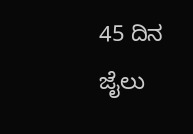45 ದಿನ ಜೈಲು